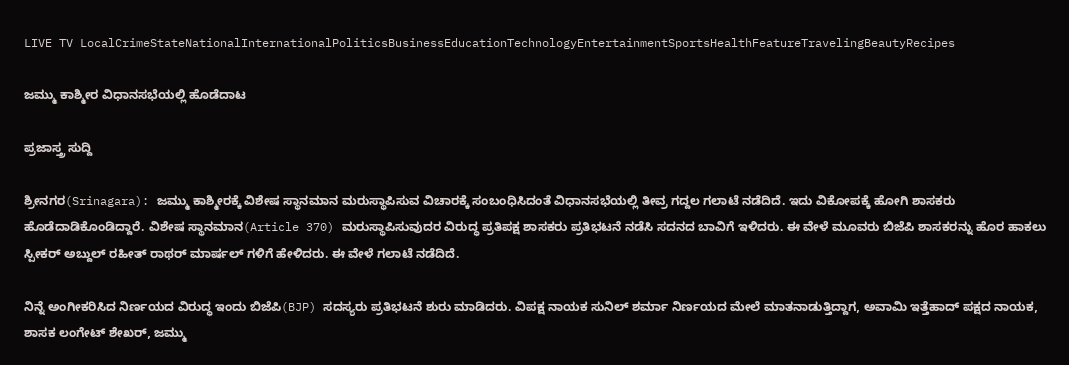LIVE TV LocalCrimeStateNationalInternationalPoliticsBusinessEducationTechnologyEntertainmentSportsHealthFeatureTravelingBeautyRecipes

ಜಮ್ಮು ಕಾಶ್ಮೀರ ವಿಧಾನಸಭೆಯಲ್ಲಿ ಹೊಡೆದಾಟ

ಪ್ರಜಾಸ್ತ್ರ ಸುದ್ದಿ

ಶ್ರೀನಗರ(Srinagara): ಜಮ್ಮು ಕಾಶ್ಮೀರಕ್ಕೆ ವಿಶೇಷ ಸ್ಥಾನಮಾನ ಮರುಸ್ಥಾಪಿಸುವ ವಿಚಾರಕ್ಕೆ ಸಂಬಂಧಿಸಿದಂತೆ ವಿಧಾನಸಭೆಯಲ್ಲಿ ತೀವ್ರ ಗದ್ದಲ ಗಲಾಟೆ ನಡೆದಿದೆ. ಇದು ವಿಕೋಪಕ್ಕೆ ಹೋಗಿ ಶಾಸಕರು ಹೊಡೆದಾಡಿಕೊಂಡಿದ್ದಾರೆ. ವಿಶೇಷ ಸ್ಥಾನಮಾನ(Article 370) ಮರುಸ್ಥಾಪಿಸುವುದರ ವಿರುದ್ಧ ಪ್ರತಿಪಕ್ಷ ಶಾಸಕರು ಪ್ರತಿಭಟನೆ ನಡೆಸಿ ಸದನದ ಬಾವಿಗೆ ಇಳಿದರು. ಈ ವೇಳೆ ಮೂವರು ಬಿಜೆಪಿ ಶಾಸಕರನ್ನು ಹೊರ ಹಾಕಲು ಸ್ಪೀಕರ್ ಅಬ್ದುಲ್ ರಹೀತ್ ರಾಥರ್ ಮಾರ್ಷಲ್ ಗಳಿಗೆ ಹೇಳಿದರು. ಈ ವೇಳೆ ಗಲಾಟೆ ನಡೆದಿದೆ.

ನಿನ್ನೆ ಅಂಗೀಕರಿಸಿದ ನಿರ್ಣಯದ ವಿರುದ್ಧ ಇಂದು ಬಿಜೆಪಿ(BJP) ಸದಸ್ಯರು ಪ್ರತಿಭಟನೆ ಶುರು ಮಾಡಿದರು. ವಿಪಕ್ಷ ನಾಯಕ ಸುನಿಲ್ ಶರ್ಮಾ ನಿರ್ಣಯದ ಮೇಲೆ ಮಾತನಾಡುತ್ತಿದ್ದಾಗ, ಅವಾಮಿ ಇತ್ತೆಹಾದ್ ಪಕ್ಷದ ನಾಯಕ, ಶಾಸಕ ಲಂಗೇಟ್ ಶೇಖರ್, ಜಮ್ಮು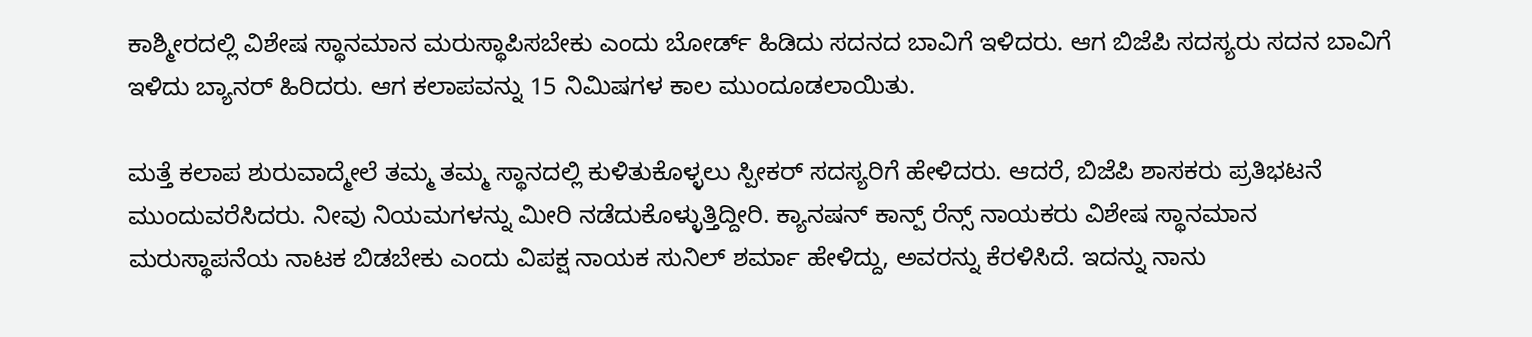ಕಾಶ್ಮೀರದಲ್ಲಿ ವಿಶೇಷ ಸ್ಥಾನಮಾನ ಮರುಸ್ಥಾಪಿಸಬೇಕು ಎಂದು ಬೋರ್ಡ್ ಹಿಡಿದು ಸದನದ ಬಾವಿಗೆ ಇಳಿದರು. ಆಗ ಬಿಜೆಪಿ ಸದಸ್ಯರು ಸದನ ಬಾವಿಗೆ ಇಳಿದು ಬ್ಯಾನರ್ ಹಿರಿದರು. ಆಗ ಕಲಾಪವನ್ನು 15 ನಿಮಿಷಗಳ ಕಾಲ ಮುಂದೂಡಲಾಯಿತು.

ಮತ್ತೆ ಕಲಾಪ ಶುರುವಾದ್ಮೇಲೆ ತಮ್ಮ ತಮ್ಮ ಸ್ಥಾನದಲ್ಲಿ ಕುಳಿತುಕೊಳ್ಳಲು ಸ್ಪೀಕರ್ ಸದಸ್ಯರಿಗೆ ಹೇಳಿದರು. ಆದರೆ, ಬಿಜೆಪಿ ಶಾಸಕರು ಪ್ರತಿಭಟನೆ ಮುಂದುವರೆಸಿದರು. ನೀವು ನಿಯಮಗಳನ್ನು ಮೀರಿ ನಡೆದುಕೊಳ್ಳುತ್ತಿದ್ದೀರಿ. ಕ್ಯಾನಷನ್ ಕಾನ್ಪ್ ರೆನ್ಸ್ ನಾಯಕರು ವಿಶೇಷ ಸ್ಥಾನಮಾನ ಮರುಸ್ಥಾಪನೆಯ ನಾಟಕ ಬಿಡಬೇಕು ಎಂದು ವಿಪಕ್ಷ ನಾಯಕ ಸುನಿಲ್ ಶರ್ಮಾ ಹೇಳಿದ್ದು, ಅವರನ್ನು ಕೆರಳಿಸಿದೆ. ಇದನ್ನು ನಾನು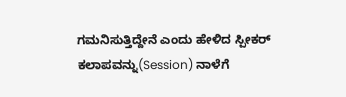ಗಮನಿಸುತ್ತಿದ್ದೇನೆ ಎಂದು ಹೇಳಿದ ಸ್ಪೀಕರ್ ಕಲಾಪವನ್ನು(Session) ನಾಳೆಗೆ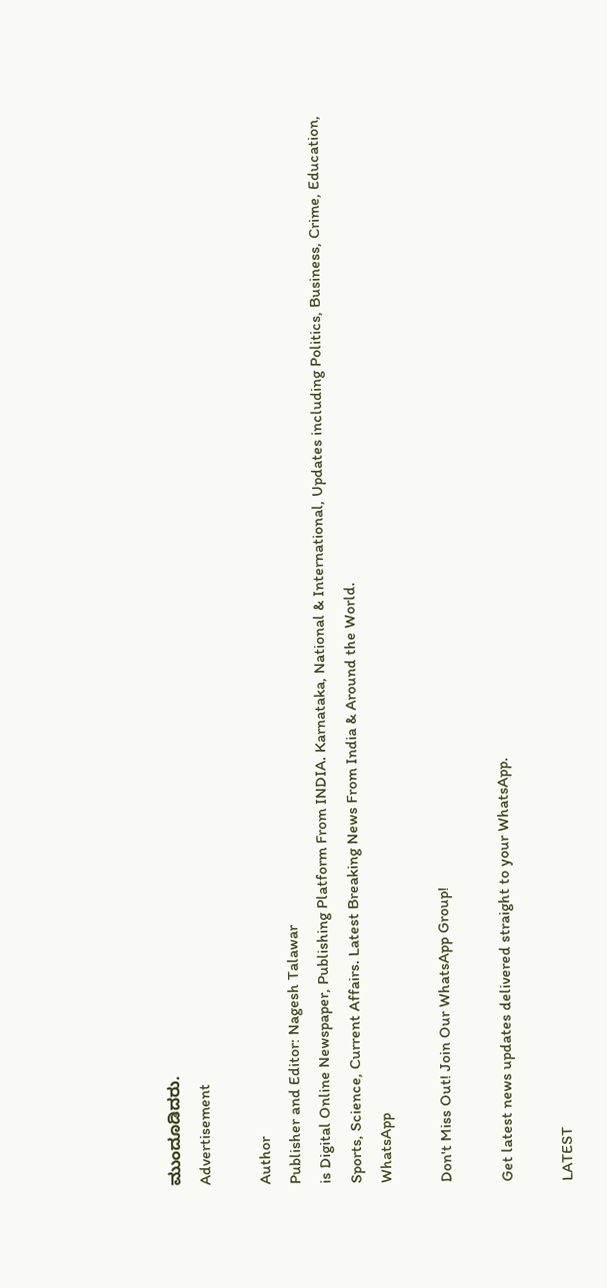ಮುಂದೂಡಿದರು.
Advertisement

Author
Publisher and Editor: Nagesh Talawar
is Digital Online Newspaper, Publishing Platform From INDIA. Karnataka, National & International, Updates including Politics, Business, Crime, Education, Sports, Science, Current Affairs. Latest Breaking News From India & Around the World.
WhatsApp

Don't Miss Out! Join Our WhatsApp Group!

Get latest news updates delivered straight to your WhatsApp.

LATEST